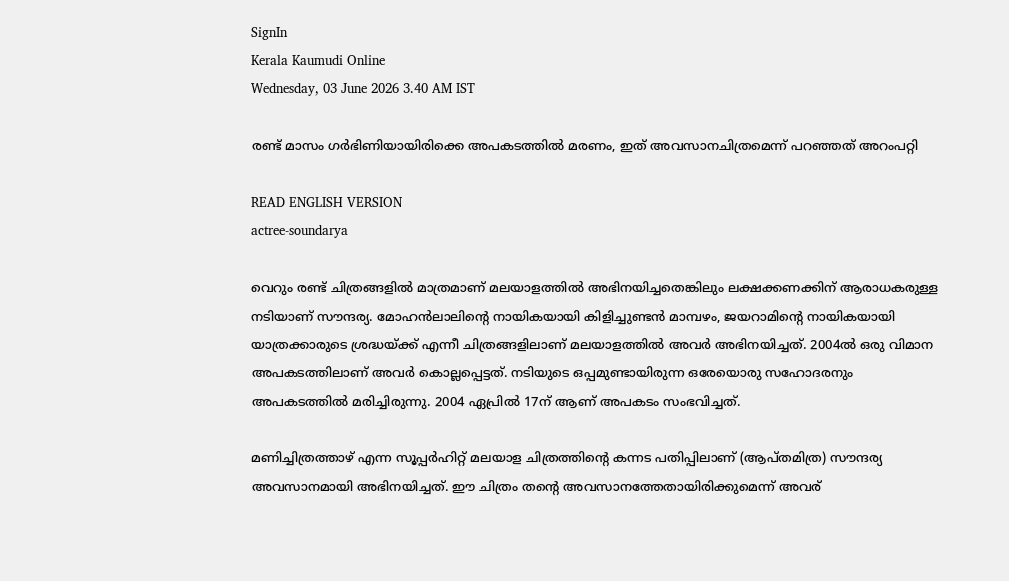SignIn
Kerala Kaumudi Online
Wednesday, 03 June 2026 3.40 AM IST

രണ്ട് മാസം ഗര്‍ഭിണിയായിരിക്കെ അപകടത്തില്‍ മരണം, ഇത് അവസാനചിത്രമെന്ന് പറഞ്ഞത് അറംപറ്റി

READ ENGLISH VERSION
actree-soundarya

വെറും രണ്ട് ചിത്രങ്ങളില്‍ മാത്രമാണ് മലയാളത്തില്‍ അഭിനയിച്ചതെങ്കിലും ലക്ഷക്കണക്കിന് ആരാധകരുള്ള നടിയാണ് സൗന്ദര്യ. മോഹന്‍ലാലിന്റെ നായികയായി കിളിച്ചുണ്ടന്‍ മാമ്പഴം, ജയറാമിന്റെ നായികയായി യാത്രക്കാരുടെ ശ്രദ്ധയ്ക്ക് എന്നീ ചിത്രങ്ങളിലാണ് മലയാളത്തില്‍ അവര്‍ അഭിനയിച്ചത്. 2004ല്‍ ഒരു വിമാന അപകടത്തിലാണ് അവര്‍ കൊല്ലപ്പെട്ടത്. നടിയുടെ ഒപ്പമുണ്ടായിരുന്ന ഒരേയൊരു സഹോദരനും അപകടത്തില്‍ മരിച്ചിരുന്നു. 2004 ഏപ്രില്‍ 17ന് ആണ് അപകടം സംഭവിച്ചത്.

മണിച്ചിത്രത്താഴ് എന്ന സൂപ്പര്‍ഹിറ്റ് മലയാള ചിത്രത്തിന്റെ കന്നട പതിപ്പിലാണ് (ആപ്തമിത്ര) സൗന്ദര്യ അവസാനമായി അഭിനയിച്ചത്. ഈ ചിത്രം തന്റെ അവസാനത്തേതായിരിക്കുമെന്ന് അവര്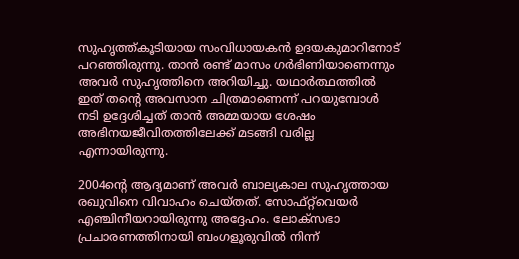സുഹൃത്ത്കൂടിയായ സംവിധായകന്‍ ഉദയകുമാറിനോട് പറഞ്ഞിരുന്നു. താന്‍ രണ്ട് മാസം ഗര്‍ഭിണിയാണെന്നും അവര്‍ സുഹൃത്തിനെ അറിയിച്ചു. യഥാര്‍ത്ഥത്തില്‍ ഇത് തന്റെ അവസാന ചിത്രമാണെന്ന് പറയുമ്പോള്‍ നടി ഉദ്ദേശിച്ചത് താന്‍ അമ്മയായ ശേഷം അഭിനയജീവിതത്തിലേക്ക് മടങ്ങി വരില്ല എന്നായിരുന്നു.

2004ന്റെ ആദ്യമാണ് അവര്‍ ബാല്യകാല സുഹൃത്തായ രഖുവിനെ വിവാഹം ചെയ്തത്. സോഫ്റ്റ്‌വെയര്‍ എഞ്ചിനീയറായിരുന്നു അദ്ദേഹം. ലോക്‌സഭാ പ്രചാരണത്തിനായി ബംഗളൂരുവില്‍ നിന്ന്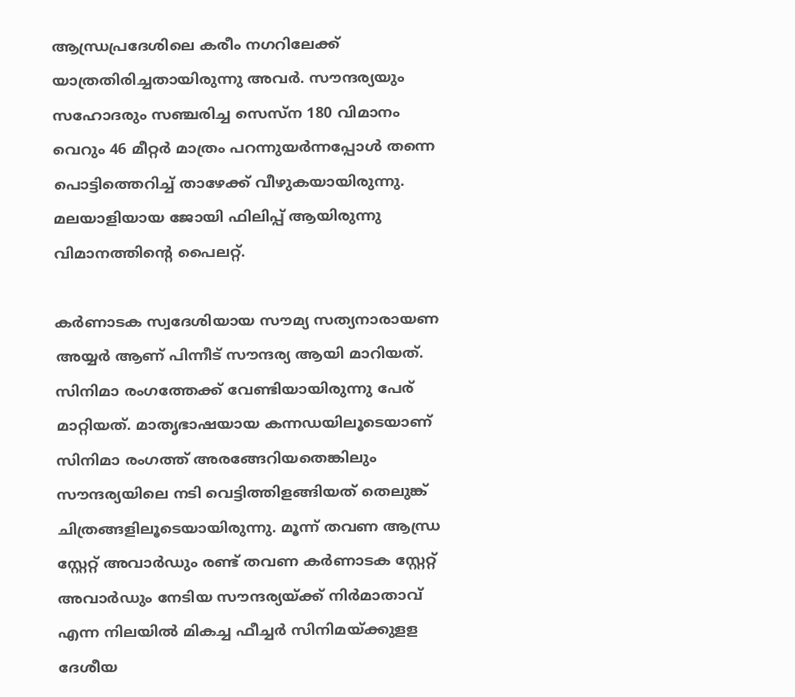ആന്ധ്രപ്രദേശിലെ കരീം നഗറിലേക്ക് യാത്രതിരിച്ചതായിരുന്നു അവര്‍. സൗന്ദര്യയും സഹോദരും സഞ്ചരിച്ച സെസ്‌ന 180 വിമാനം വെറും 46 മീറ്റര്‍ മാത്രം പറന്നുയര്‍ന്നപ്പോള്‍ തന്നെ പൊട്ടിത്തെറിച്ച് താഴേക്ക് വീഴുകയായിരുന്നു. മലയാളിയായ ജോയി ഫിലിപ്പ് ആയിരുന്നു വിമാനത്തിന്റെ പൈലറ്റ്.

കര്‍ണാടക സ്വദേശിയായ സൗമ്യ സത്യനാരായണ അയ്യര്‍ ആണ് പിന്നീട് സൗന്ദര്യ ആയി മാറിയത്. സിനിമാ രംഗത്തേക്ക് വേണ്ടിയായിരുന്നു പേര് മാറ്റിയത്. മാതൃഭാഷയായ കന്നഡയിലൂടെയാണ് സിനിമാ രംഗത്ത് അരങ്ങേറിയതെങ്കിലും സൗന്ദര്യയിലെ നടി വെട്ടിത്തിളങ്ങിയത് തെലുങ്ക് ചിത്രങ്ങളിലൂടെയായിരുന്നു. മൂന്ന് തവണ ആന്ധ്ര സ്റ്റേറ്റ് അവാര്‍ഡും രണ്ട് തവണ കര്‍ണാടക സ്റ്റേറ്റ് അവാര്‍ഡും നേടിയ സൗന്ദര്യയ്ക്ക് നിര്‍മാതാവ് എന്ന നിലയില്‍ മികച്ച ഫീച്ചര്‍ സിനിമയ്ക്കുളള ദേശീയ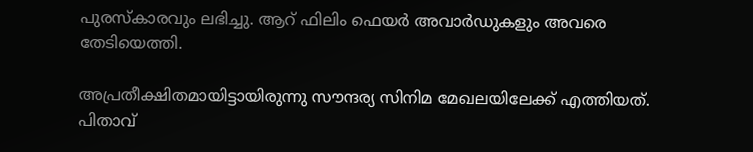പുരസ്‌കാരവും ലഭിച്ചു. ആറ് ഫിലിം ഫെയര്‍ അവാര്‍ഡുകളും അവരെ തേടിയെത്തി.

അപ്രതീക്ഷിതമായിട്ടായിരുന്നു സൗന്ദര്യ സിനിമ മേഖലയിലേക്ക് എത്തിയത്. പിതാവ്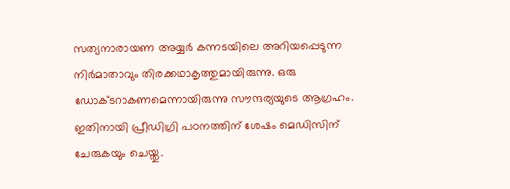സത്യനാരായണ അയ്യര്‍ കന്നടയിലെ അറിയപ്പെടുന്ന നിര്‍മാതാവും തിരക്കഥാകൃത്തുമായിരുന്നു. ഒരു ഡോക്ടറാകണമെന്നായിരുന്നു സൗന്ദര്യയുടെ ആഗ്രഹം. ഇതിനായി പ്രീഡിഗ്രി പഠനത്തിന് ശേഷം മെഡിസിന് ചേരുകയും ചെയ്തു.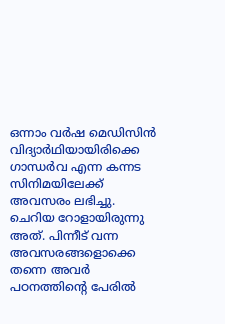ഒന്നാം വര്‍ഷ മെഡിസിന്‍ വിദ്യാര്‍ഥിയായിരിക്കെ ഗാന്ധര്‍വ എന്ന കന്നട സിനിമയിലേക്ക് അവസരം ലഭിച്ചു. ചെറിയ റോളായിരുന്നു അത്. പിന്നീട് വന്ന അവസരങ്ങളൊക്കെ തന്നെ അവര്‍ പഠനത്തിന്റെ പേരില്‍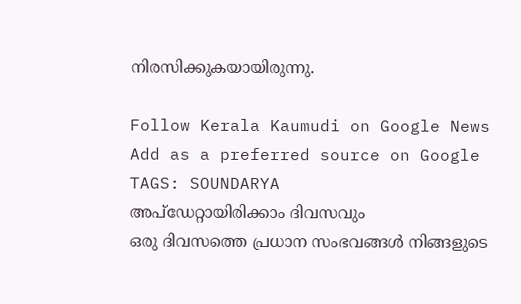നിരസിക്കുകയായിരുന്നു.

Follow Kerala Kaumudi on Google News Add as a preferred source on Google
TAGS: SOUNDARYA
അപ്ഡേറ്റായിരിക്കാം ദിവസവും
ഒരു ദിവസത്തെ പ്രധാന സംഭവങ്ങൾ നിങ്ങളുടെ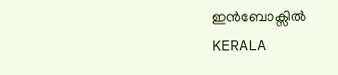ഇൻബോക്സിൽ
KERALA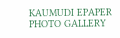KAUMUDI EPAPER
PHOTO GALLERY